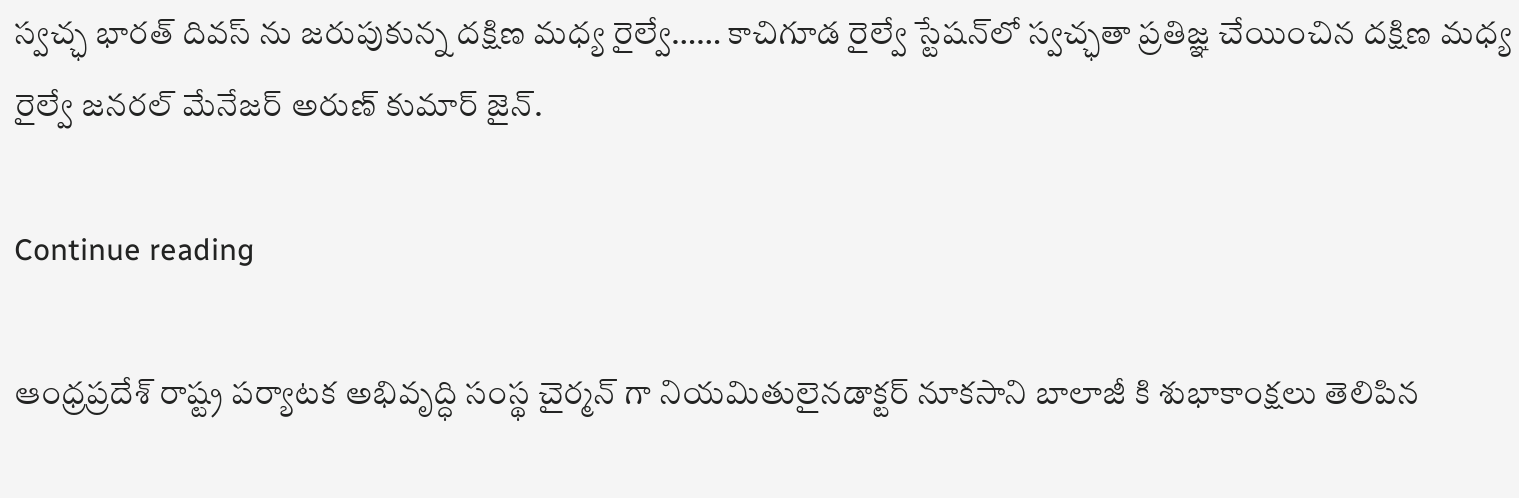స్వచ్ఛ భారత్ దివస్ ను జరుపుకున్న దక్షిణ మధ్య రైల్వే…… కాచిగూడ రైల్వే స్టేషన్‌లో స్వచ్ఛతా ప్రతిజ్ఞ చేయించిన దక్షిణ మధ్య రైల్వే జనరల్ మేనేజర్ అరుణ్ కుమార్ జైన్.

Continue reading

ఆంధ్రప్రదేశ్ రాష్ట్ర పర్యాటక అభివృద్ధి సంస్థ చైర్మన్ గా నియమితులైనడాక్టర్ నూకసాని బాలాజీ కి శుభాకాంక్షలు తెలిపిన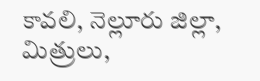కావలి, నెల్లూరు జిల్లా, మిత్రులు,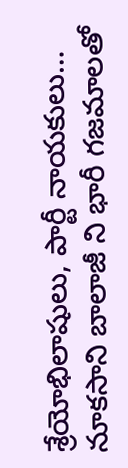శ్రేయోభిలాషులు, పార్టీ నాయకులు… నూకసాని బాలాజీ ని భారీ గజమాలతో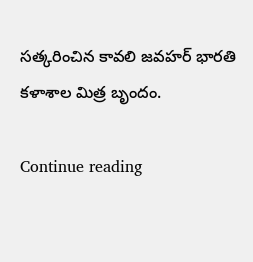సత్కరించిన కావలి జవహర్ భారతి కళాశాల మిత్ర బృందం.

Continue reading